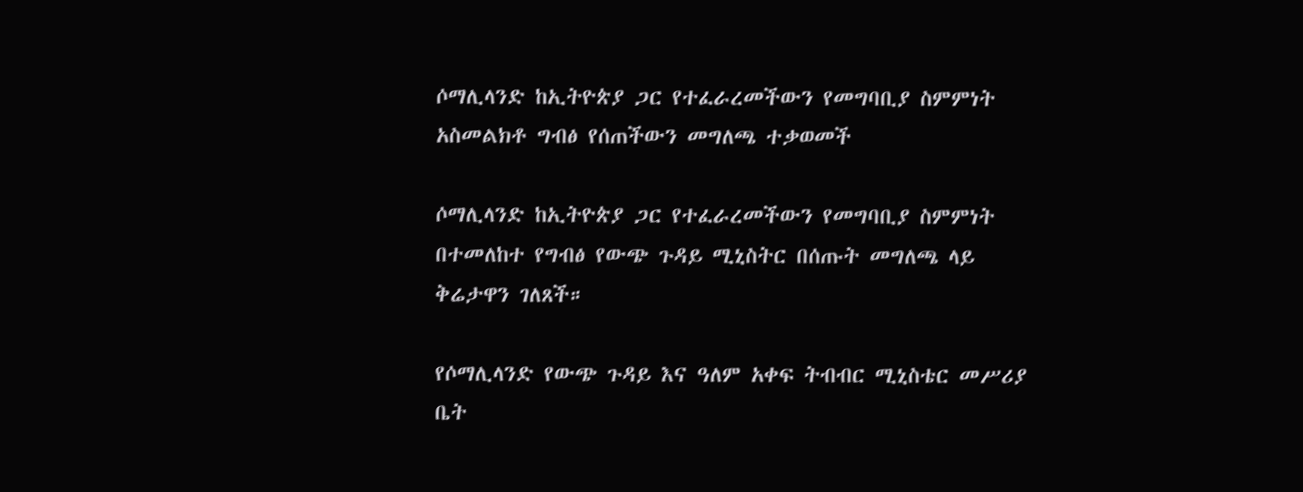ሶማሊላንድ ከኢትዮጵያ ጋር የተፈራረመችውን የመግባቢያ ስምምነት አስመልክቶ ግብፅ የሰጠችውን መግለጫ ተቃወመች

ሶማሊላንድ ከኢትዮጵያ ጋር የተፈራረመችውን የመግባቢያ ስምምነት በተመለከተ የግብፅ የውጭ ጉዳይ ሚኒስትር በሰጡት መግለጫ ላይ ቅሬታዋን ገለጸች።

የሶማሊላንድ የውጭ ጉዳይ እና ዓለም አቀፍ ትብብር ሚኒስቴር መሥሪያ ቤት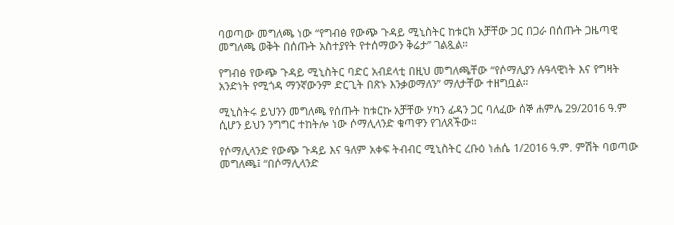ባወጣው መግለጫ ነው “የግብፅ የውጭ ጉዳይ ሚኒስትር ከቱርክ አቻቸው ጋር በጋራ በሰጡት ጋዜጣዊ መግለጫ ወቅት በሰጡት አስተያየት የተሰማውን ቅሬታ” ገልጿል።

የግብፅ የውጭ ጉዳይ ሚኒስትር ባድር አብደላቲ በዚህ መግለጫቸው “የሶማሊያን ሉዓላዊነት እና የግዛት አንድነት የሚጎዳ ማንኛውንም ድርጊት በጽኑ እንቃወማለን” ማለታቸው ተዘግቧል።

ሚኒስትሩ ይህንን መግለጫ የሰጡት ከቱርኩ አቻቸው ሃካን ፊዳን ጋር ባለፈው ሰኞ ሐምሌ 29/2016 ዓ.ም ሲሆን ይህን ንግግር ተከትሎ ነው ሶማሊላንድ ቁጣዋን የገለጸችው።

የሶማሊላንድ የውጭ ጉዳይ እና ዓለም አቀፍ ትብብር ሚኒስትር ረቡዕ ነሐሴ 1/2016 ዓ.ም. ምሽት ባወጣው መግለጫ፤ “በሶማሊላንድ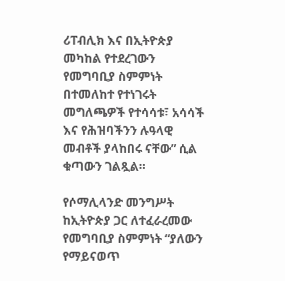ሪፐብሊክ እና በኢትዮጵያ መካከል የተደረገውን የመግባቢያ ስምምነት በተመለከተ የተነገሩት መግለጫዎች የተሳሳቱ፣ አሳሳች እና የሕዝባችንን ሉዓላዊ መብቶች ያላከበሩ ናቸው” ሲል ቁጣውን ገልጿል።

የሶማሊላንድ መንግሥት ከኢትዮጵያ ጋር ለተፈራረመው የመግባቢያ ስምምነት “ያለውን የማይናወጥ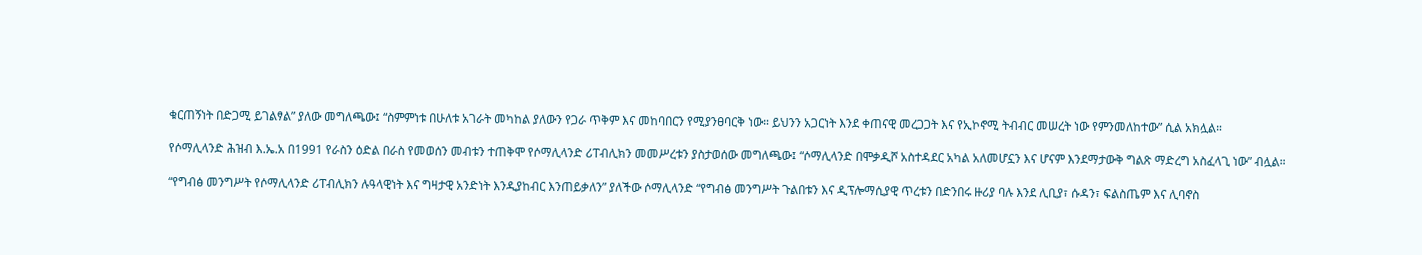ቁርጠኝነት በድጋሚ ይገልፃል” ያለው መግለጫው፤ “ስምምነቱ በሁለቱ አገራት መካከል ያለውን የጋራ ጥቅም እና መከባበርን የሚያንፀባርቅ ነው። ይህንን አጋርነት እንደ ቀጠናዊ መረጋጋት እና የኢኮኖሚ ትብብር መሠረት ነው የምንመለከተው” ሲል አክሏል።

የሶማሊላንድ ሕዝብ እ.ኤ.አ በ1991 የራስን ዕድል በራስ የመወሰን መብቱን ተጠቅሞ የሶማሊላንድ ሪፐብሊክን መመሥረቱን ያስታወሰው መግለጫው፤ “ሶማሊላንድ በሞቃዲሾ አስተዳደር አካል አለመሆኗን እና ሆናም እንደማታውቅ ግልጽ ማድረግ አስፈላጊ ነው” ብሏል።

“የግብፅ መንግሥት የሶማሊላንድ ሪፐብሊክን ሉዓላዊነት እና ግዛታዊ አንድነት እንዲያከብር እንጠይቃለን” ያለችው ሶማሊላንድ “የግብፅ መንግሥት ጉልበቱን እና ዲፕሎማሲያዊ ጥረቱን በድንበሩ ዙሪያ ባሉ እንደ ሊቢያ፣ ሱዳን፣ ፍልስጤም እና ሊባኖስ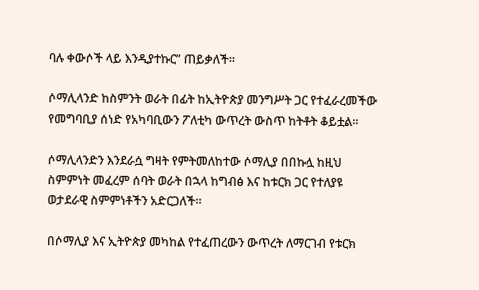ባሉ ቀውሶች ላይ እንዲያተኩር” ጠይቃለች።

ሶማሊላንድ ከስምንት ወራት በፊት ከኢትዮጵያ መንግሥት ጋር የተፈራረመችው የመግባቢያ ሰነድ የአካባቢውን ፖለቲካ ውጥረት ውስጥ ከትቶት ቆይቷል።

ሶማሊላንድን እንደራሷ ግዛት የምትመለከተው ሶማሊያ በበኩሏ ከዚህ ስምምነት መፈረም ሰባት ወራት በኋላ ከግብፅ እና ከቱርክ ጋር የተለያዩ ወታደራዊ ስምምነቶችን አድርጋለች።

በሶማሊያ እና ኢትዮጵያ መካከል የተፈጠረውን ውጥረት ለማርገብ የቱርክ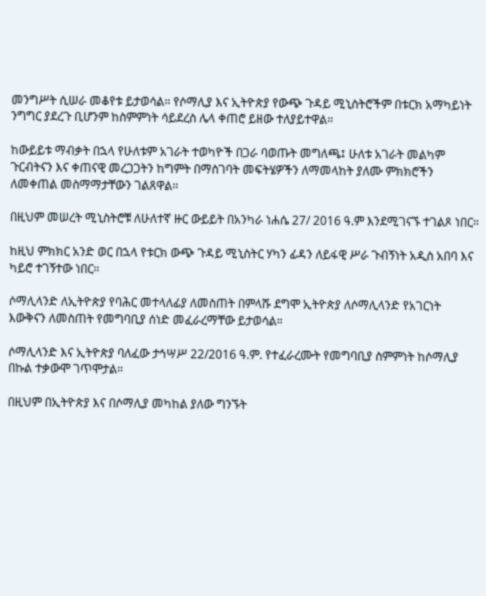መንግሥት ሲሠራ መቆየቱ ይታወሳል። የሶማሊያ እና ኢትዮጵያ የውጭ ጉዳይ ሚኒስትሮችም በቱርክ አማካይነት ንግግር ያደረጉ ቢሆንም ከስምምነት ሳይደረስ ሌላ ቀጠሮ ይዘው ተለያይተዋል።

ከውይይቱ ማብቃት በኋላ የሁለቱም አገራት ተወካዮች በጋራ ባወጡት መግለጫ፤ ሁለቱ አገራት መልካም ጉርብትናን እና ቀጠናዊ መረጋጋትን ከግምት በማስገባት መፍትሄዎችን ለማመላከት ያለሙ ምክክሮችን ለመቀጠል መስማማታቸውን ገልጸዋል።

በዚህም መሠረት ሚኒስትሮቹ ለሁለተኛ ዙር ውይይት በአንካራ ነሐሴ 27/ 2016 ዓ.ም እንደሚገናኙ ተገልጾ ነበር።

ከዚህ ምክክር አንድ ወር በኋላ የቱርክ ውጭ ጉዳይ ሚኒስትር ሃካን ፊዳን ለይፋዊ ሥራ ጉብኝነት አዲስ አበባ እና ካይሮ ተገኝተው ነበር።

ሶማሊላንድ ለኢትዮጵያ የባሕር መተላለፊያ ለመስጠት በምላሹ ደግሞ ኢትዮጵያ ለሶማሊላንድ የአገርነት እውቅናን ለመስጠት የመግባቢያ ሰነድ መፈራረማቸው ይታወሳል።

ሶማሊላንድ እና ኢትዮጵያ ባለፈው ታኅሣሥ 22/2016 ዓ.ም. የተፈራረሙት የመግባቢያ ስምምነት ከሶማሊያ በኩል ተቃውሞ ገጥሞታል።

በዚህም በኢትዮጵያ እና በሶማሊያ መካከል ያለው ግንኙት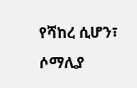የሻከረ ሲሆን፣ ሶማሊያ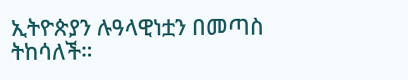ኢትዮጵያን ሉዓላዊነቷን በመጣስ ትከሳለች።